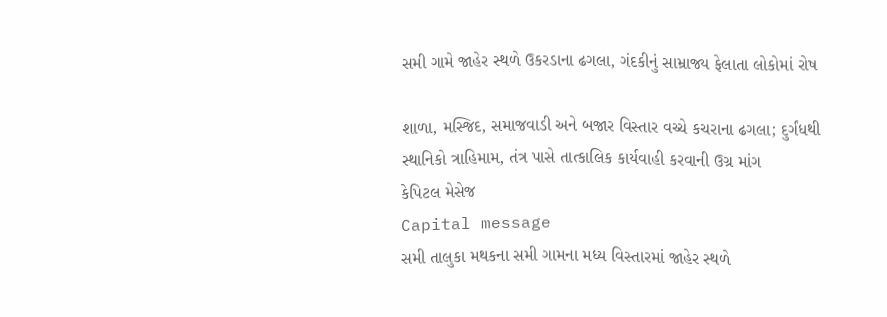સમી ગામે જાહેર સ્થળે ઉકરડાના ઢગલા, ગંદકીનું સામ્રાજ્ય ફેલાતા લોકોમાં રોષ

શાળા, મસ્જિદ, સમાજવાડી અને બજાર વિસ્તાર વચ્ચે કચરાના ઢગલા; દુર્ગંધથી સ્થાનિકો ત્રાહિમામ, તંત્ર પાસે તાત્કાલિક કાર્યવાહી કરવાની ઉગ્ર માંગ
કેપિટલ મેસેજ
Capital message
સમી તાલુકા મથકના સમી ગામના મધ્ય વિસ્તારમાં જાહેર સ્થળે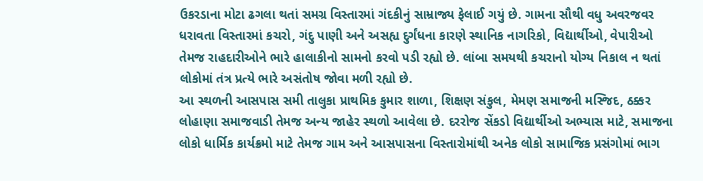ઉકરડાના મોટા ઢગલા થતાં સમગ્ર વિસ્તારમાં ગંદકીનું સામ્રાજ્ય ફેલાઈ ગયું છે. ગામના સૌથી વધુ અવરજવર ધરાવતા વિસ્તારમાં કચરો, ગંદુ પાણી અને અસહ્ય દુર્ગંધના કારણે સ્થાનિક નાગરિકો, વિદ્યાર્થીઓ, વેપારીઓ તેમજ રાહદારીઓને ભારે હાલાકીનો સામનો કરવો પડી રહ્યો છે. લાંબા સમયથી કચરાનો યોગ્ય નિકાલ ન થતાં લોકોમાં તંત્ર પ્રત્યે ભારે અસંતોષ જોવા મળી રહ્યો છે.
આ સ્થળની આસપાસ સમી તાલુકા પ્રાથમિક કુમાર શાળા, શિક્ષણ સંકુલ, મેમણ સમાજની મસ્જિદ, ઠક્કર લોહાણા સમાજવાડી તેમજ અન્ય જાહેર સ્થળો આવેલા છે. દરરોજ સેંકડો વિદ્યાર્થીઓ અભ્યાસ માટે, સમાજના લોકો ધાર્મિક કાર્યક્રમો માટે તેમજ ગામ અને આસપાસના વિસ્તારોમાંથી અનેક લોકો સામાજિક પ્રસંગોમાં ભાગ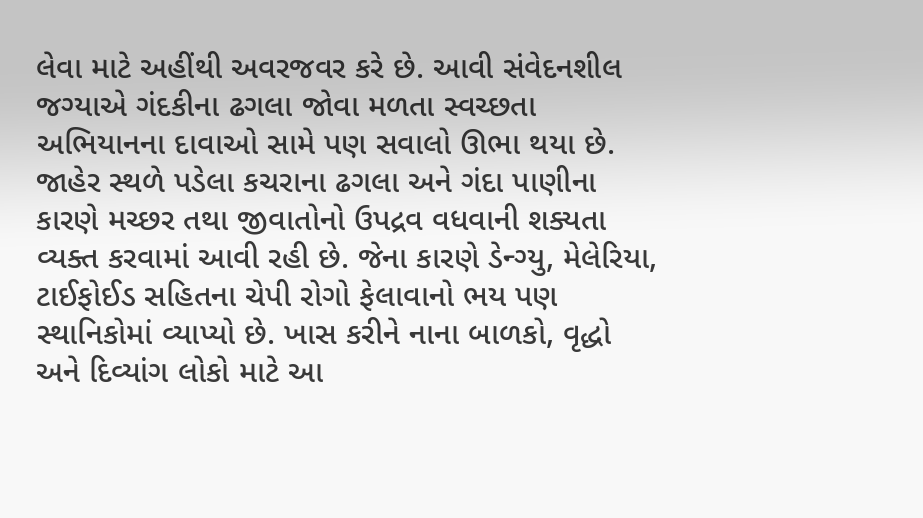લેવા માટે અહીંથી અવરજવર કરે છે. આવી સંવેદનશીલ જગ્યાએ ગંદકીના ઢગલા જોવા મળતા સ્વચ્છતા અભિયાનના દાવાઓ સામે પણ સવાલો ઊભા થયા છે.
જાહેર સ્થળે પડેલા કચરાના ઢગલા અને ગંદા પાણીના કારણે મચ્છર તથા જીવાતોનો ઉપદ્રવ વધવાની શક્યતા વ્યક્ત કરવામાં આવી રહી છે. જેના કારણે ડેન્ગ્યુ, મેલેરિયા, ટાઈફોઈડ સહિતના ચેપી રોગો ફેલાવાનો ભય પણ સ્થાનિકોમાં વ્યાપ્યો છે. ખાસ કરીને નાના બાળકો, વૃદ્ધો અને દિવ્યાંગ લોકો માટે આ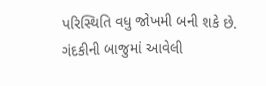પરિસ્થિતિ વધુ જોખમી બની શકે છે.
ગંદકીની બાજુમાં આવેલી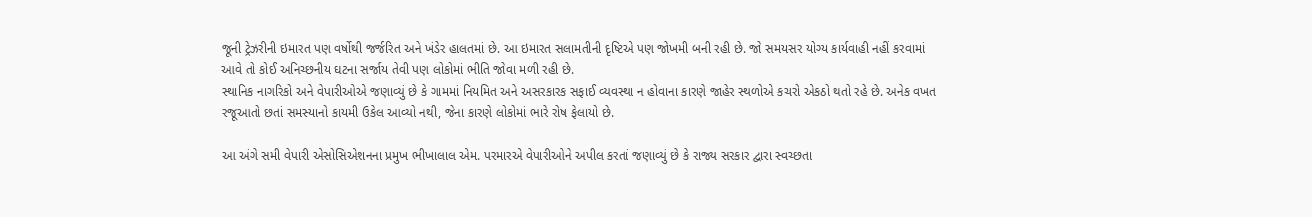જૂની ટ્રેઝરીની ઇમારત પણ વર્ષોથી જર્જરિત અને ખંડેર હાલતમાં છે. આ ઇમારત સલામતીની દૃષ્ટિએ પણ જોખમી બની રહી છે. જો સમયસર યોગ્ય કાર્યવાહી નહીં કરવામાં આવે તો કોઈ અનિચ્છનીય ઘટના સર્જાય તેવી પણ લોકોમાં ભીતિ જોવા મળી રહી છે.
સ્થાનિક નાગરિકો અને વેપારીઓએ જણાવ્યું છે કે ગામમાં નિયમિત અને અસરકારક સફાઈ વ્યવસ્થા ન હોવાના કારણે જાહેર સ્થળોએ કચરો એકઠો થતો રહે છે. અનેક વખત રજૂઆતો છતાં સમસ્યાનો કાયમી ઉકેલ આવ્યો નથી, જેના કારણે લોકોમાં ભારે રોષ ફેલાયો છે.

આ અંગે સમી વેપારી એસોસિએશનના પ્રમુખ ભીખાલાલ એમ. પરમારએ વેપારીઓને અપીલ કરતાં જણાવ્યું છે કે રાજ્ય સરકાર દ્વારા સ્વચ્છતા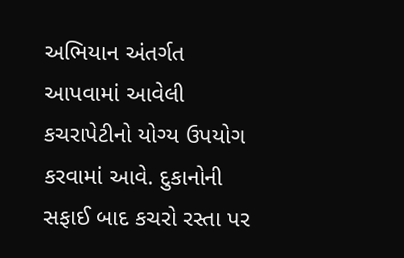અભિયાન અંતર્ગત આપવામાં આવેલી કચરાપેટીનો યોગ્ય ઉપયોગ કરવામાં આવે. દુકાનોની સફાઈ બાદ કચરો રસ્તા પર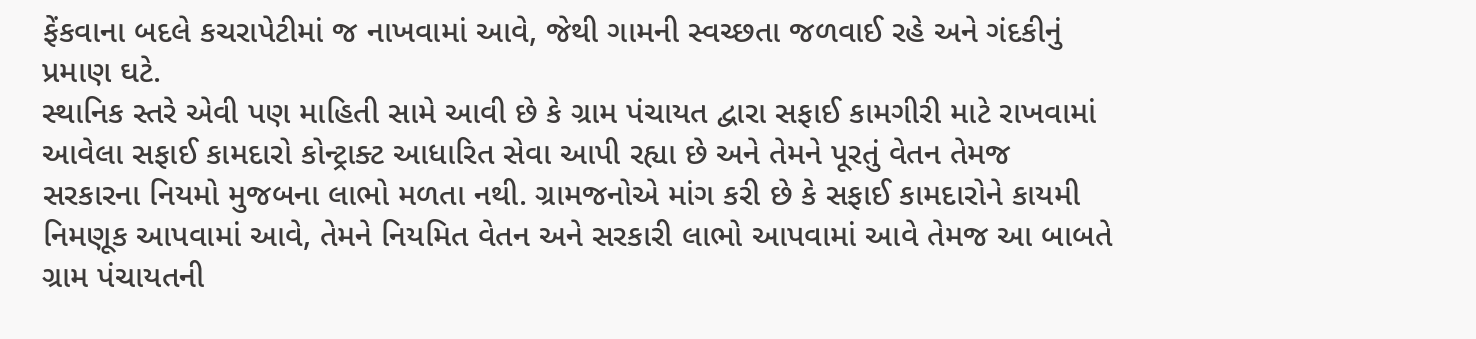ફેંકવાના બદલે કચરાપેટીમાં જ નાખવામાં આવે, જેથી ગામની સ્વચ્છતા જળવાઈ રહે અને ગંદકીનું પ્રમાણ ઘટે.
સ્થાનિક સ્તરે એવી પણ માહિતી સામે આવી છે કે ગ્રામ પંચાયત દ્વારા સફાઈ કામગીરી માટે રાખવામાં આવેલા સફાઈ કામદારો કોન્ટ્રાક્ટ આધારિત સેવા આપી રહ્યા છે અને તેમને પૂરતું વેતન તેમજ સરકારના નિયમો મુજબના લાભો મળતા નથી. ગ્રામજનોએ માંગ કરી છે કે સફાઈ કામદારોને કાયમી નિમણૂક આપવામાં આવે, તેમને નિયમિત વેતન અને સરકારી લાભો આપવામાં આવે તેમજ આ બાબતે ગ્રામ પંચાયતની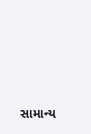સામાન્ય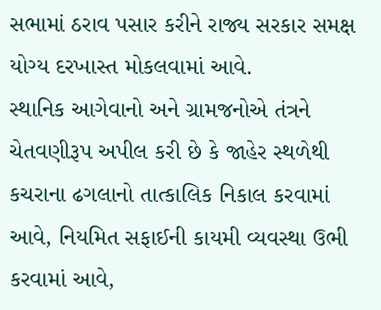સભામાં ઠરાવ પસાર કરીને રાજ્ય સરકાર સમક્ષ યોગ્ય દરખાસ્ત મોકલવામાં આવે.
સ્થાનિક આગેવાનો અને ગ્રામજનોએ તંત્રને ચેતવણીરૂપ અપીલ કરી છે કે જાહેર સ્થળેથી કચરાના ઢગલાનો તાત્કાલિક નિકાલ કરવામાં આવે, નિયમિત સફાઈની કાયમી વ્યવસ્થા ઉભી કરવામાં આવે,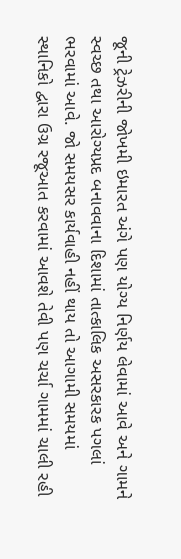જૂની ટ્રેઝરીની જોખમી ઇમારત અંગે પણ યોગ્ય નિર્ણય લેવામાં આવે અને ગામને સ્વચ્છ તથા આરોગ્યપ્રદ બનાવવાના દિશામાં તાત્કાલિક અસરકારક પગલાં ભરવામાં આવે. જો સમયસર કાર્યવાહી નહીં થાય તો આગામી સમયમાં સ્થાનિકો દ્વારા ઉગ્ર રજૂઆત કરવામાં આવશે તેવી પણ ચર્ચા ગામમાં ચાલી રહી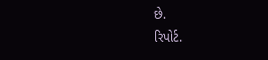છે.
રિપોર્ટ.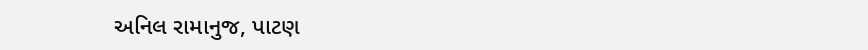અનિલ રામાનુજ, પાટણ